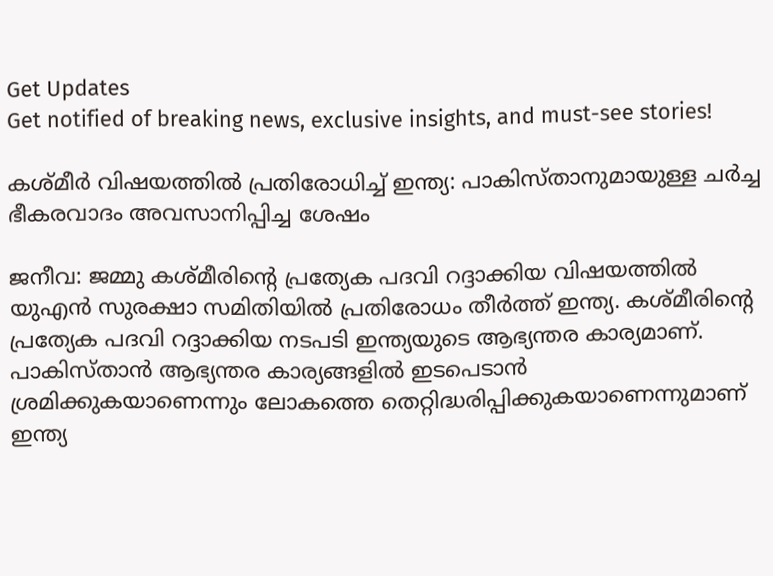Get Updates
Get notified of breaking news, exclusive insights, and must-see stories!

കശ്മീര്‍ വിഷയത്തില്‍ പ്രതിരോധിച്ച് ഇന്ത്യ: പാകിസ്താനുമായുള്ള ചര്‍ച്ച ഭീകരവാദം അവസാനിപ്പിച്ച ശേഷം

ജനീവ: ജമ്മു കശ്മീരിന്റെ പ്രത്യേക പദവി റദ്ദാക്കിയ വിഷയത്തില്‍ യുഎന്‍ സുരക്ഷാ സമിതിയില്‍ പ്രതിരോധം തീര്‍ത്ത് ഇന്ത്യ. കശ്മീരിന്റെ പ്രത്യേക പദവി റദ്ദാക്കിയ നടപടി ഇന്ത്യയുടെ ആഭ്യന്തര കാര്യമാണ്. പാകിസ്താന്‍ ആഭ്യന്തര കാര്യങ്ങളില്‍ ഇടപെടാന്‍ ശ്രമിക്കുകയാണെന്നും ലോകത്തെ തെറ്റിദ്ധരിപ്പിക്കുകയാണെന്നുമാണ് ഇന്ത്യ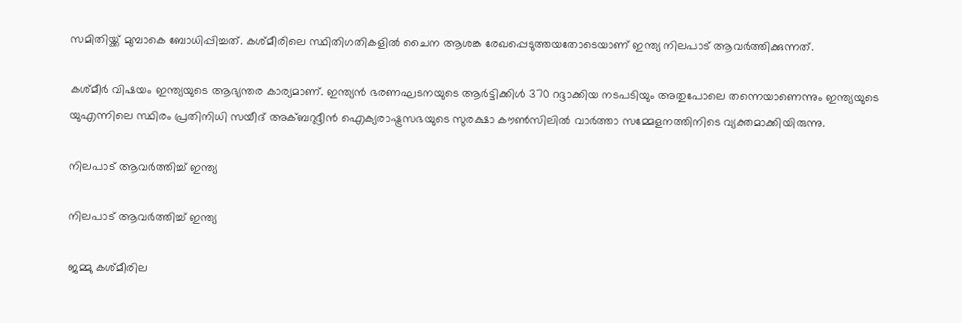സമിതിയ്ക്ക് മുമ്പാകെ ബോധിപ്പിച്ചത്. കശ്മീരിലെ സ്ഥിതിഗതികളില്‍ ചൈന ആശങ്ക രേഖപ്പെടുത്തയതോടെയാണ് ഇന്ത്യ നിലപാട് ആവര്‍ത്തിക്കുന്നത്.

കശ്മീര്‍ വിഷയം ഇന്ത്യയുടെ ആഭ്യന്തര കാര്യമാണ്. ഇന്ത്യന്‍ ഭരണഘടനയുടെ ആര്‍ട്ടിക്കിള്‍ 370 റദ്ദാക്കിയ നടപടിയും അതുപോലെ തന്നെയാണെന്നും ഇന്ത്യയുടെ യുഎന്നിലെ സ്ഥിരം പ്രതിനിധി സയീദ് അക്ബറുദ്ദീന്‍ ഐക്യരാഷ്ട്രസഭയുടെ സുരക്ഷാ കൗണ്‍സിലില്‍ വാര്‍ത്താ സമ്മേളനത്തിനിടെ വ്യക്തമാക്കിയിരുന്നു.

നിലപാട് ആവര്‍ത്തിച്ച് ഇന്ത്യ

നിലപാട് ആവര്‍ത്തിച്ച് ഇന്ത്യ

ജമ്മു കശ്മീരില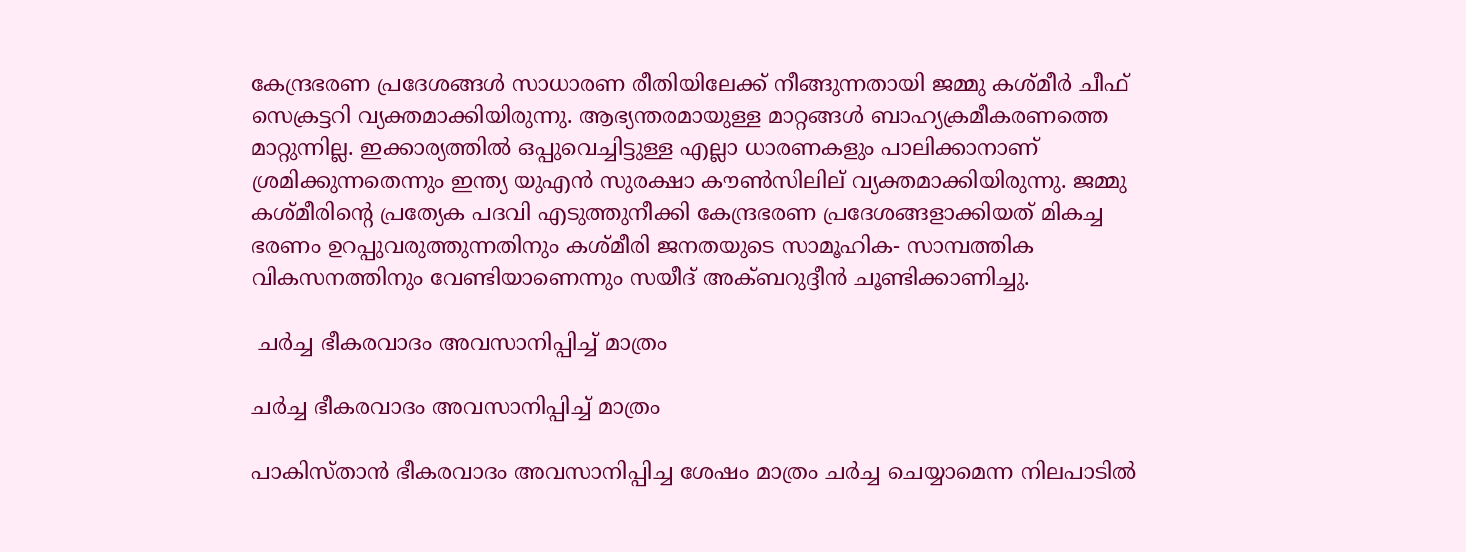കേന്ദ്രഭരണ പ്രദേശങ്ങള്‍ സാധാരണ രീതിയിലേക്ക് നീങ്ങുന്നതായി ജമ്മു കശ്മീര്‍ ചീഫ് സെക്രട്ടറി വ്യക്തമാക്കിയിരുന്നു. ആഭ്യന്തരമായുള്ള മാറ്റങ്ങള്‍ ബാഹ്യക്രമീകരണത്തെ മാറ്റുന്നില്ല. ഇക്കാര്യത്തില്‍ ഒപ്പുവെച്ചിട്ടുള്ള എല്ലാ ധാരണകളും പാലിക്കാനാണ് ശ്രമിക്കുന്നതെന്നും ഇന്ത്യ യുഎന്‍ സുരക്ഷാ കൗണ്‍സിലില് വ്യക്തമാക്കിയിരുന്നു. ജമ്മു കശ്മീരിന്റെ പ്രത്യേക പദവി എടുത്തുനീക്കി കേന്ദ്രഭരണ പ്രദേശങ്ങളാക്കിയത് മികച്ച ഭരണം ഉറപ്പുവരുത്തുന്നതിനും കശ്മീരി ജനതയുടെ സാമൂഹിക- സാമ്പത്തിക വികസനത്തിനും വേണ്ടിയാണെന്നും സയീദ് അക്ബറുദ്ദീന്‍ ചൂണ്ടിക്കാണിച്ചു.

 ചര്‍ച്ച ഭീകരവാദം അവസാനിപ്പിച്ച് മാത്രം

ചര്‍ച്ച ഭീകരവാദം അവസാനിപ്പിച്ച് മാത്രം

പാകിസ്താന്‍ ഭീകരവാദം അവസാനിപ്പിച്ച ശേഷം മാത്രം ചര്‍ച്ച ചെയ്യാമെന്ന നിലപാടില്‍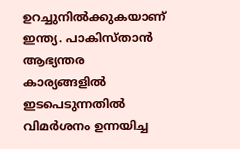ഉറച്ചുനില്‍ക്കുകയാണ് ഇന്ത്യ. പാകിസ്താന്‍ ആഭ്യന്തര കാര്യങ്ങളില്‍ ഇടപെടുന്നതില്‍ വിമര്‍ശനം ഉന്നയിച്ച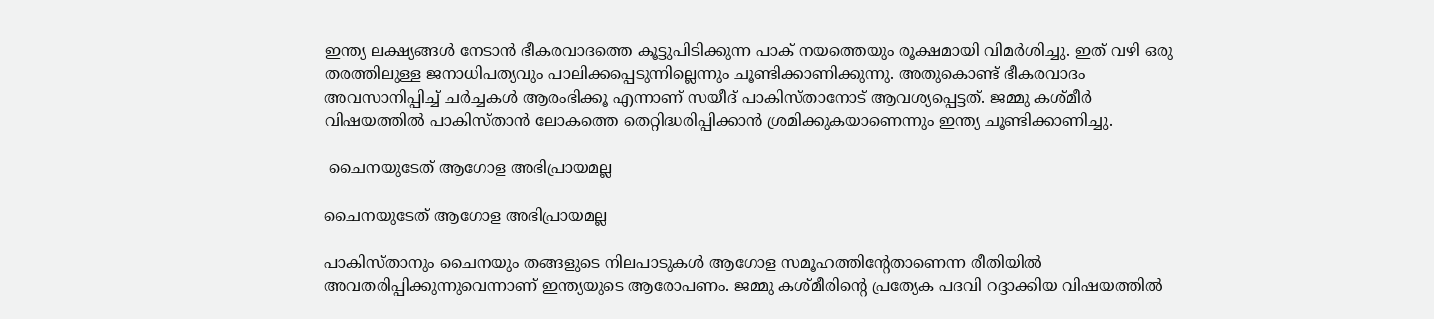ഇന്ത്യ ലക്ഷ്യങ്ങള്‍ നേടാന്‍ ഭീകരവാദത്തെ കൂട്ടുപിടിക്കുന്ന പാക് നയത്തെയും രൂക്ഷമായി വിമര്‍ശിച്ചു. ഇത് വഴി ഒരു തരത്തിലുള്ള ജനാധിപത്യവും പാലിക്കപ്പെടുന്നില്ലെന്നും ചൂണ്ടിക്കാണിക്കുന്നു. അതുകൊണ്ട് ഭീകരവാദം അവസാനിപ്പിച്ച് ചര്‍ച്ചകള്‍ ആരംഭിക്കൂ എന്നാണ് സയീദ് പാകിസ്താനോട് ആവശ്യപ്പെട്ടത്. ജമ്മു കശ്മീര്‍ വിഷയത്തില്‍ പാകിസ്താന്‍ ലോകത്തെ തെറ്റിദ്ധരിപ്പിക്കാന്‍ ശ്രമിക്കുകയാണെന്നും ഇന്ത്യ ചൂണ്ടിക്കാണിച്ചു.

 ചൈനയുടേത് ആഗോള അഭിപ്രായമല്ല

ചൈനയുടേത് ആഗോള അഭിപ്രായമല്ല

പാകിസ്താനും ചൈനയും തങ്ങളുടെ നിലപാടുകള്‍ ആഗോള സമൂഹത്തിന്റേതാണെന്ന രീതിയില്‍ അവതരിപ്പിക്കുന്നുവെന്നാണ് ഇന്ത്യയുടെ ആരോപണം. ജമ്മു കശ്മീരിന്റെ പ്രത്യേക പദവി റദ്ദാക്കിയ വിഷയത്തില്‍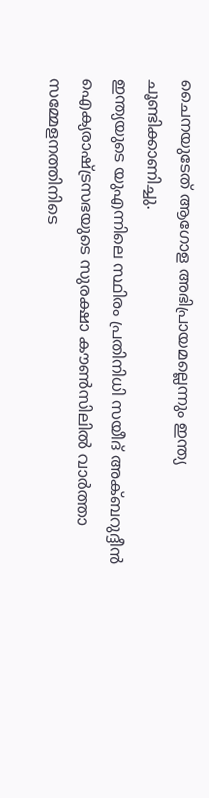ചൈനയുടേത് ആഗോള അഭിപ്രായമല്ലെന്നും ഇന്ത്യ ചൂണ്ടിക്കാണിച്ചു.
ഇന്ത്യയുടെ യുഎന്നിലെ സ്ഥിരം പ്രതിനിധി സയീദ് അക്ബറുദ്ദീന്‍ ഐക്യരാഷ്ട്രസഭയുടെ സുരക്ഷാ കൗണ്‍സിലില്‍ വാര്‍ത്താ സമ്മേളനത്തിനിടെ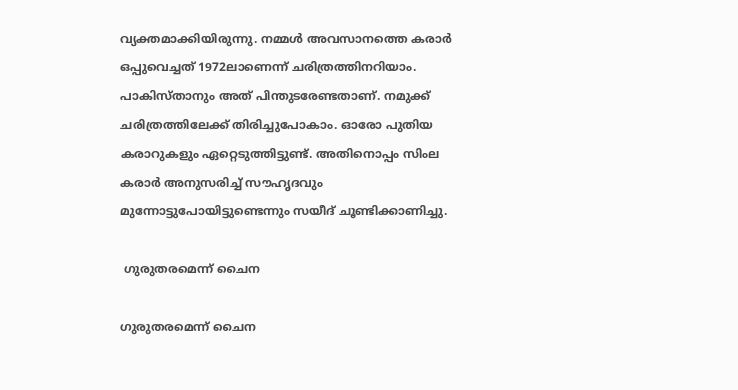വ്യക്തമാക്കിയിരുന്നു. നമ്മള്‍ അവസാനത്തെ കരാര്‍ ഒപ്പുവെച്ചത് 1972ലാണെന്ന് ചരിത്രത്തിനറിയാം. പാകിസ്താനും അത് പിന്തുടരേണ്ടതാണ്. നമുക്ക് ചരിത്രത്തിലേക്ക് തിരിച്ചുപോകാം. ഓരോ പുതിയ കരാറുകളും ഏറ്റെടുത്തിട്ടുണ്ട്. അതിനൊപ്പം സിംല കരാര്‍ അനുസരിച്ച് സൗഹൃദവും മുന്നോട്ടുപോയിട്ടുണ്ടെന്നും സയീദ് ചൂണ്ടിക്കാണിച്ചു.

 ഗുരുതരമെന്ന് ചൈന

ഗുരുതരമെന്ന് ചൈന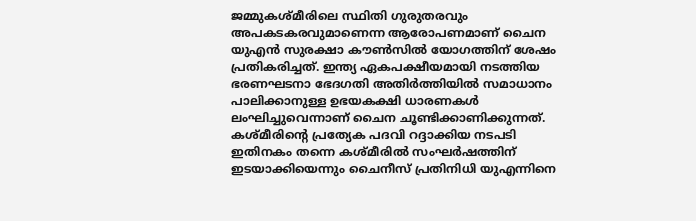ജമ്മുകശ്മീരിലെ സ്ഥിതി ഗുരുതരവും അപകടകരവുമാണെന്ന ആരോപണമാണ് ചൈന യുഎന്‍ സുരക്ഷാ കൗണ്‍സില്‍ യോഗത്തിന് ശേഷം പ്രതികരിച്ചത്. ഇന്ത്യ ഏകപക്ഷീയമായി നടത്തിയ ഭരണഘടനാ ഭേദഗതി അതിര്‍ത്തിയില്‍ സമാധാനം പാലിക്കാനുള്ള ഉഭയകക്ഷി ധാരണകള്‍ ലംഘിച്ചുവെന്നാണ് ചൈന ചൂണ്ടിക്കാണിക്കുന്നത്. കശ്മീരിന്റെ പ്രത്യേക പദവി റദ്ദാക്കിയ നടപടി ഇതിനകം തന്നെ കശ്മീരില്‍ സംഘര്‍ഷത്തിന് ഇടയാക്കിയെന്നും ചൈനീസ് പ്രതിനിധി യുഎന്നിനെ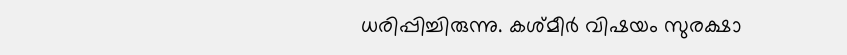ധരിപ്പിച്ചിരുന്നു. കശ്മീര്‍ വിഷയം സുരക്ഷാ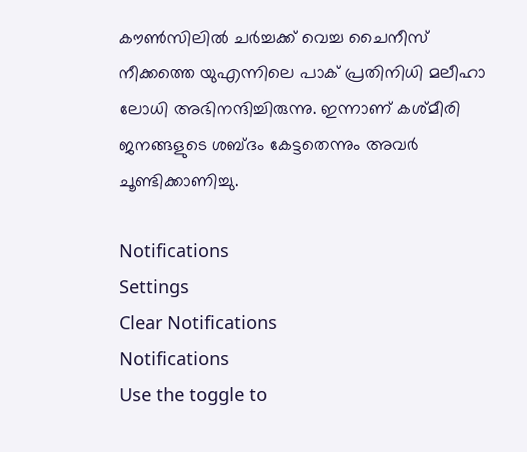കൗണ്‍സിലില്‍ ചര്‍ച്ചക്ക് വെച്ച ചൈനീസ് നീക്കത്തെ യുഎന്നിലെ പാക് പ്രതിനിധി മലീഹാ ലോധി അഭിനന്ദിച്ചിരുന്നു. ഇന്നാണ് കശ്മീരി ജനങ്ങളുടെ ശബ്ദം കേട്ടതെന്നും അവര്‍ ചൂണ്ടിക്കാണിച്ചു.

Notifications
Settings
Clear Notifications
Notifications
Use the toggle to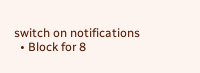switch on notifications
  • Block for 8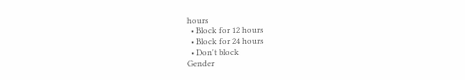hours
  • Block for 12 hours
  • Block for 24 hours
  • Don't block
Gender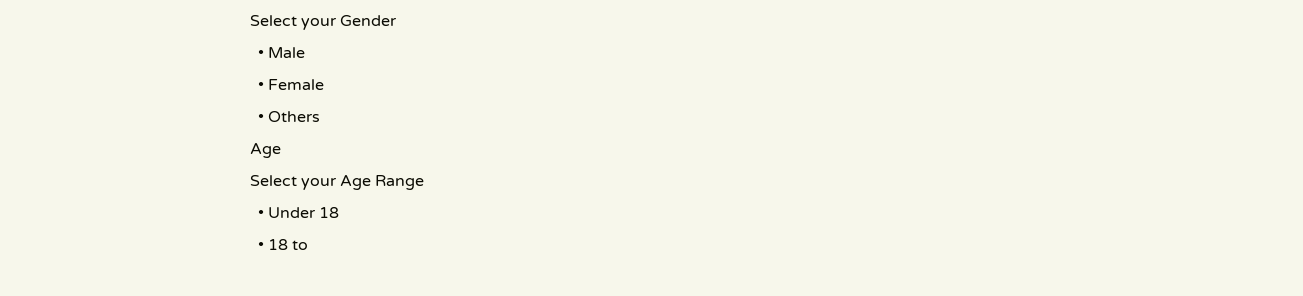Select your Gender
  • Male
  • Female
  • Others
Age
Select your Age Range
  • Under 18
  • 18 to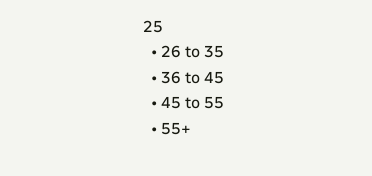25
  • 26 to 35
  • 36 to 45
  • 45 to 55
  • 55+